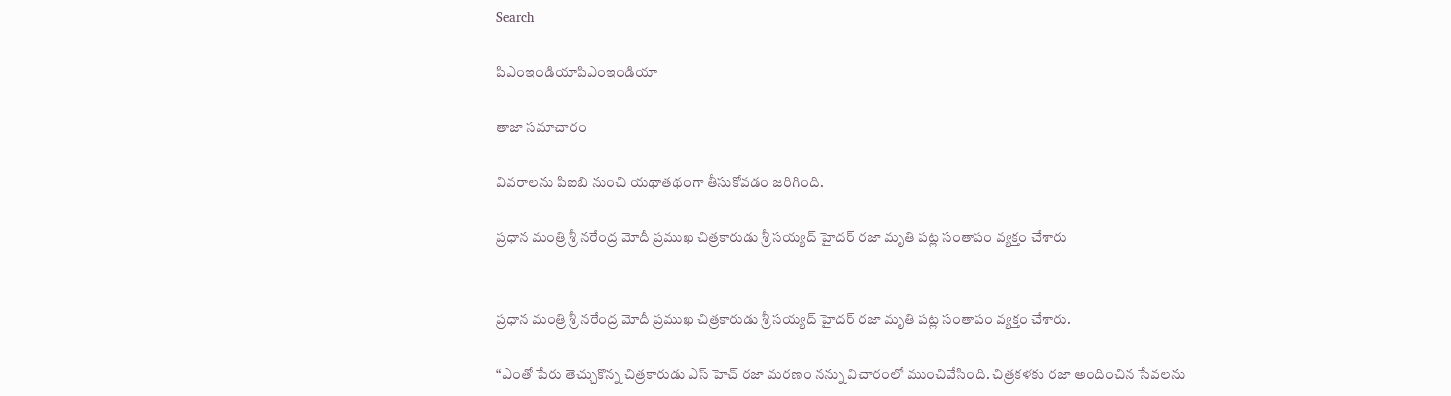Search

పిఎంఇండియాపిఎంఇండియా

తాజా స‌మాచారం

వివరాలను పిఐబి నుంచి యథాతథంగా తీసుకోవడం జరిగింది.

ప్రధాన మంత్రి శ్రీ నరేంద్ర మోదీ ప్రముఖ చిత్రకారుడు శ్రీ సయ్యద్ హైదర్ రజా మృతి పట్ల సంతాపం వ్యక్తం చేశారు


ప్రధాన మంత్రి శ్రీ నరేంద్ర మోదీ ప్రముఖ చిత్రకారుడు శ్రీ సయ్యద్ హైదర్ రజా మృతి పట్ల సంతాపం వ్యక్తం చేశారు.

“ఎంతో పేరు తెచ్చుకొన్న చిత్రకారుడు ఎస్ హెచ్ రజా మరణం నన్ను విచారంలో ముంచివేసింది. చిత్రకళకు రజా అందించిన సేవలను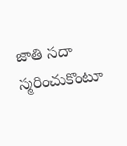జాతి సదా స్మరించుకొంటూ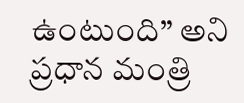ఉంటుంది” అని ప్రధాన మంత్రి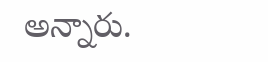అన్నారు.